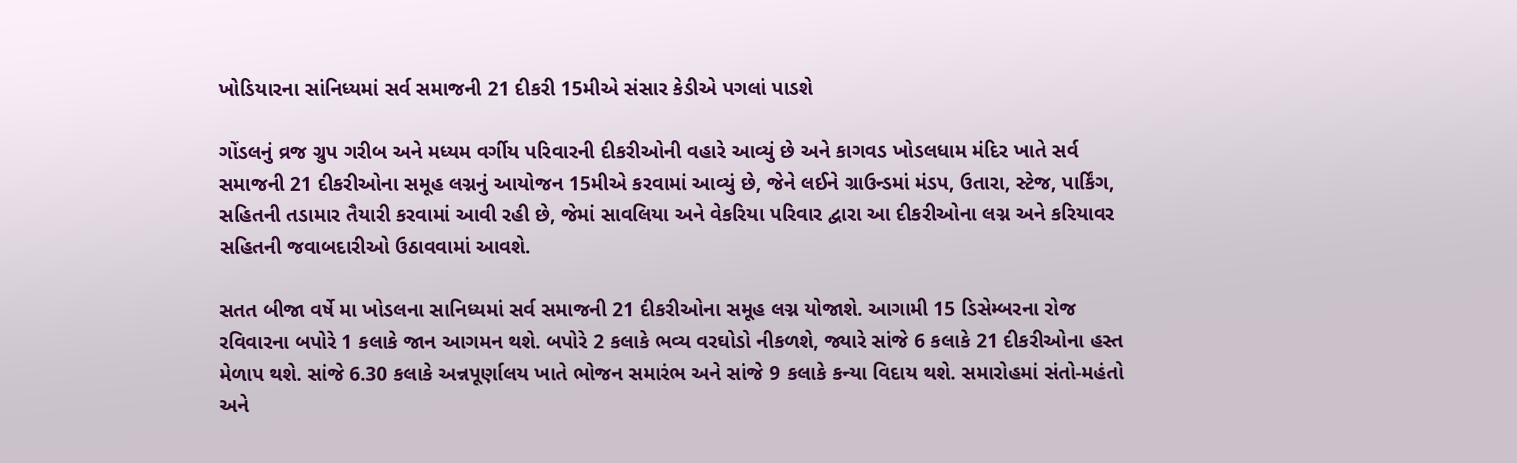ખોડિયારના સાંનિધ્યમાં સર્વ સમાજની 21 દીકરી 15મીએ સંસાર કેડીએ પગલાં પાડશે

ગોંડલનું વ્રજ ગ્રુપ ગરીબ અને મધ્યમ વર્ગીય પરિવારની દીકરીઓની વહારે આવ્યું છે અને કાગવડ ખોડલધામ મંદિર ખાતે સર્વ સમાજની 21 દીકરીઓના સમૂહ લગ્નનું આયોજન 15મીએ કરવામાં આવ્યું છે, જેને લઈને ગ્રાઉન્ડમાં મંડપ, ઉતારા, સ્ટેજ, પાર્કિંગ, સહિતની તડામાર તૈયારી કરવામાં આવી રહી છે, જેમાં સાવલિયા અને વેકરિયા પરિવાર દ્વારા આ દીકરીઓના લગ્ન અને કરિયાવર સહિતની જવાબદારીઓ ઉઠાવવામાં આવશે.

સતત બીજા વર્ષે મા ખોડલના સાનિધ્યમાં સર્વ સમાજની 21 દીકરીઓના સમૂહ લગ્ન યોજાશે. આગામી 15 ડિસેમ્બરના રોજ રવિવારના બપોરે 1 કલાકે જાન આગમન થશે. બપોરે 2 કલાકે ભવ્ય વરઘોડો નીકળશે, જ્યારે સાંજે 6 કલાકે 21 દીકરીઓના હસ્ત મેળાપ થશે. સાંજે 6.30 કલાકે અન્નપૂર્ણાલય ખાતે ભોજન સમારંભ અને સાંજે 9 કલાકે કન્યા વિદાય થશે. સમારોહમાં સંતો-મહંતો અને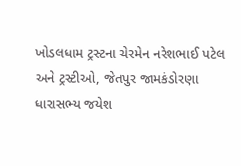ખોડલધામ ટ્રસ્ટના ચેરમેન નરેશભાઈ પટેલ અને ટ્રસ્ટીઓ, જેતપુર જામકંડોરણા ધારાસભ્ય જયેશ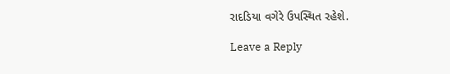રાદડિયા વગેરે ઉપસ્થિત રહેશે.

Leave a Reply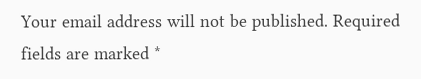Your email address will not be published. Required fields are marked *